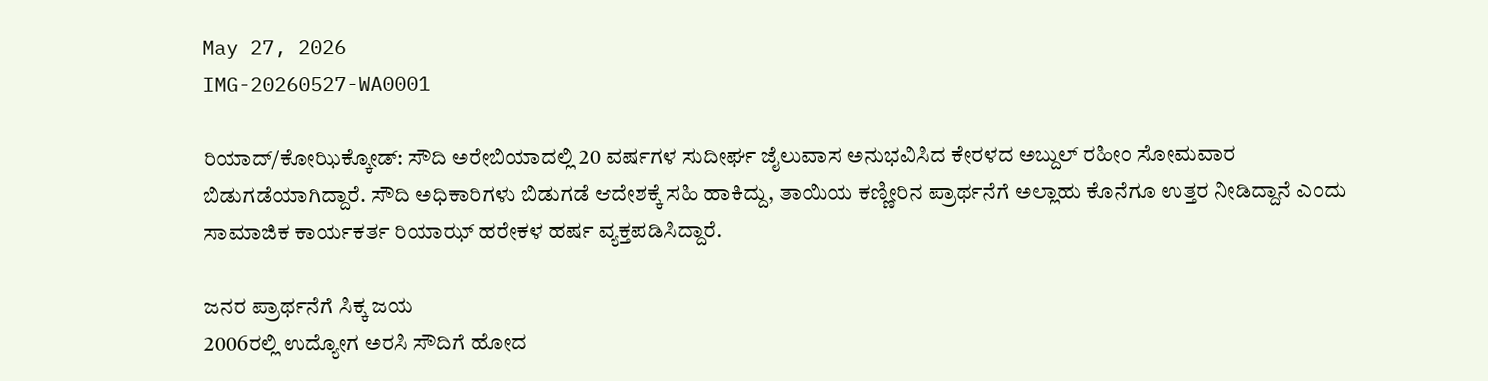May 27, 2026
IMG-20260527-WA0001

ರಿಯಾದ್/ಕೋಝಿಕ್ಕೋಡ್: ಸೌದಿ ಅರೇಬಿಯಾದಲ್ಲಿ 20 ವರ್ಷಗಳ ಸುದೀರ್ಘ ಜೈಲುವಾಸ ಅನುಭವಿಸಿದ ಕೇರಳದ ಅಬ್ದುಲ್ ರಹೀಂ ಸೋಮವಾರ ಬಿಡುಗಡೆಯಾಗಿದ್ದಾರೆ. ಸೌದಿ ಅಧಿಕಾರಿಗಳು ಬಿಡುಗಡೆ ಆದೇಶಕ್ಕೆ ಸಹಿ ಹಾಕಿದ್ದು, ತಾಯಿಯ ಕಣ್ಣೀರಿನ ಪ್ರಾರ್ಥನೆಗೆ ಅಲ್ಲಾಹು ಕೊನೆಗೂ ಉತ್ತರ ನೀಡಿದ್ದಾನೆ ಎಂದು ಸಾಮಾಜಿಕ ಕಾರ್ಯಕರ್ತ ರಿಯಾಝ್ ಹರೇಕಳ ಹರ್ಷ ವ್ಯಕ್ತಪಡಿಸಿದ್ದಾರೆ.

ಜನರ ಪ್ರಾರ್ಥನೆಗೆ ಸಿಕ್ಕ ಜಯ
2006ರಲ್ಲಿ ಉದ್ಯೋಗ ಅರಸಿ ಸೌದಿಗೆ ಹೋದ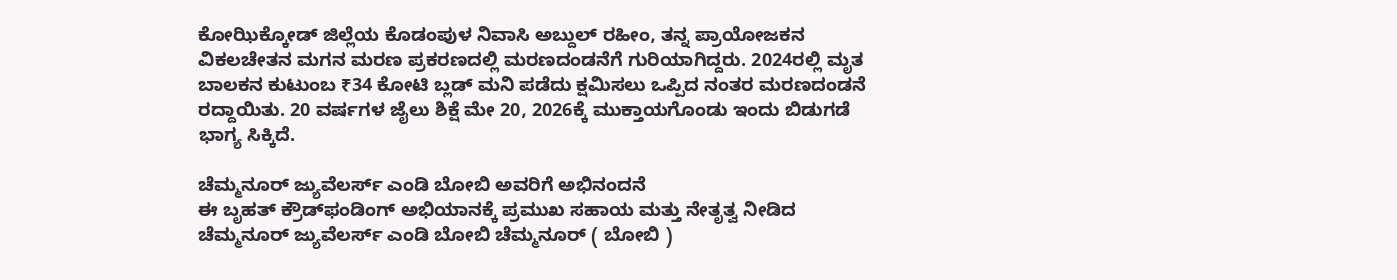ಕೋಝಿಕ್ಕೋಡ್ ಜಿಲ್ಲೆಯ ಕೊಡಂಪುಳ ನಿವಾಸಿ ಅಬ್ದುಲ್ ರಹೀಂ, ತನ್ನ ಪ್ರಾಯೋಜಕನ ವಿಕಲಚೇತನ ಮಗನ ಮರಣ ಪ್ರಕರಣದಲ್ಲಿ ಮರಣದಂಡನೆಗೆ ಗುರಿಯಾಗಿದ್ದರು. 2024ರಲ್ಲಿ ಮೃತ ಬಾಲಕನ ಕುಟುಂಬ ₹34 ಕೋಟಿ ಬ್ಲಡ್ ಮನಿ ಪಡೆದು ಕ್ಷಮಿಸಲು ಒಪ್ಪಿದ ನಂತರ ಮರಣದಂಡನೆ ರದ್ದಾಯಿತು. 20 ವರ್ಷಗಳ ಜೈಲು ಶಿಕ್ಷೆ ಮೇ 20, 2026ಕ್ಕೆ ಮುಕ್ತಾಯಗೊಂಡು ಇಂದು ಬಿಡುಗಡೆ ಭಾಗ್ಯ ಸಿಕ್ಕಿದೆ.

ಚೆಮ್ಮನೂರ್ ಜ್ಯುವೆಲರ್ಸ್ ಎಂಡಿ ಬೋಬಿ ಅವರಿಗೆ ಅಭಿನಂದನೆ
ಈ ಬೃಹತ್ ಕ್ರೌಡ್‌ಫಂಡಿಂಗ್ ಅಭಿಯಾನಕ್ಕೆ ಪ್ರಮುಖ ಸಹಾಯ ಮತ್ತು ನೇತೃತ್ವ ನೀಡಿದ ಚೆಮ್ಮನೂರ್ ಜ್ಯುವೆಲರ್ಸ್ ಎಂಡಿ ಬೋಬಿ ಚೆಮ್ಮನೂರ್ ( ಬೋಬಿ )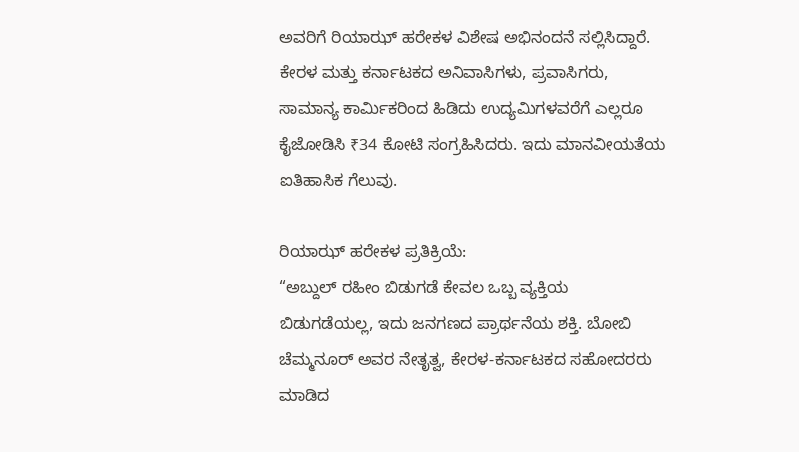ಅವರಿಗೆ ರಿಯಾಝ್ ಹರೇಕಳ ವಿಶೇಷ ಅಭಿನಂದನೆ ಸಲ್ಲಿಸಿದ್ದಾರೆ. ಕೇರಳ ಮತ್ತು ಕರ್ನಾಟಕದ ಅನಿವಾಸಿಗಳು, ಪ್ರವಾಸಿಗರು, ಸಾಮಾನ್ಯ ಕಾರ್ಮಿಕರಿಂದ ಹಿಡಿದು ಉದ್ಯಮಿಗಳವರೆಗೆ ಎಲ್ಲರೂ ಕೈಜೋಡಿಸಿ ₹34 ಕೋಟಿ ಸಂಗ್ರಹಿಸಿದರು. ಇದು ಮಾನವೀಯತೆಯ ಐತಿಹಾಸಿಕ ಗೆಲುವು.

ರಿಯಾಝ್ ಹರೇಕಳ ಪ್ರತಿಕ್ರಿಯೆ:
“ಅಬ್ದುಲ್ ರಹೀಂ ಬಿಡುಗಡೆ ಕೇವಲ ಒಬ್ಬ ವ್ಯಕ್ತಿಯ ಬಿಡುಗಡೆಯಲ್ಲ, ಇದು ಜನಗಣದ ಪ್ರಾರ್ಥನೆಯ ಶಕ್ತಿ. ಬೋಬಿ ಚೆಮ್ಮನೂರ್ ಅವರ ನೇತೃತ್ವ, ಕೇರಳ-ಕರ್ನಾಟಕದ ಸಹೋದರರು ಮಾಡಿದ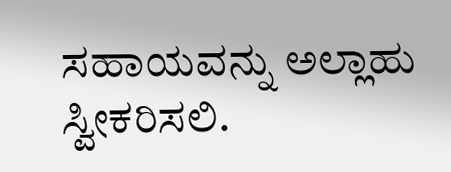ಸಹಾಯವನ್ನು ಅಲ್ಲಾಹು ಸ್ವೀಕರಿಸಲಿ.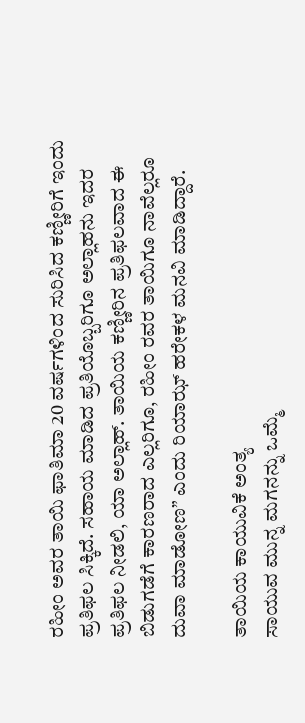ರಹೀಂ ಅವರ ತಾಯಿ ಫಾತಿಮಾ 20 ವರ್ಷಗಳಿಂದ ಸುರಿಸಿದ ಕಣ್ಣೀರಿಗೆ ಇಂದು ಪ್ರತಿಫಲ ಸಿಕ್ಕಿದೆ. ಸಹಾಯ ಮಾಡಿದ ಪ್ರತಿಯೊಬ್ಬರಿಗೂ ಅಲ್ಲಾಹನು ಇದರ ಪ್ರತಿಫಲ ನೀಡಲಿ, ಯಾ ಅಲ್ಲಾಹ್. ತಾಯಿಯ ಕಣ್ಣೀರಿನ ಪ್ರತಿಫಲವಾದ ಈ ಬಿಡುಗಡೆಗೆ ಕಾರಣರಾದ ಎಲ್ಲರಿಗೂ, ರಹೀಂ ರವರ ತಾಯಿಗೂ ನಾವೆಲ್ಲರೂ ದುವಾ ಮಾಡೋಣ” ಎಂದು ರಿಯಾಝ್ ಹರೇಕಳ ಮನವಿ ಮಾಡಿದ್ದಾರೆ.

ತಾಯಿಯ ಕಾಯುವಿಕೆ ಅಂತ್ಯ
ಸಾಯುವ ಮುನ್ನ ಮಗನನ್ನು ಒಮ್ಮೆ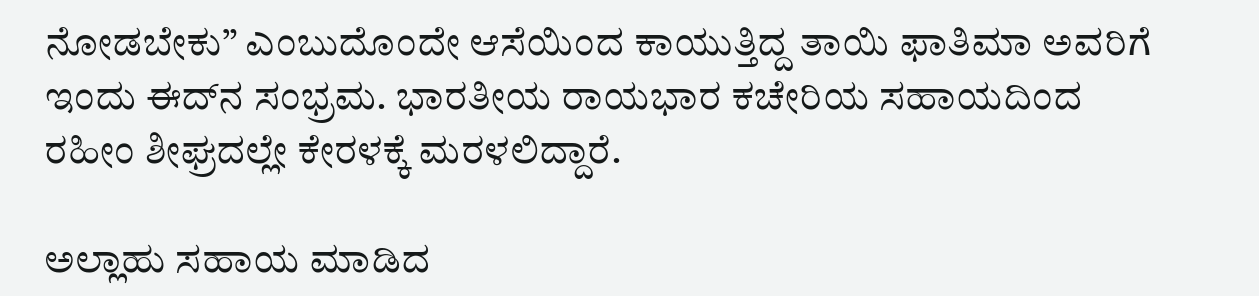ನೋಡಬೇಕು” ಎಂಬುದೊಂದೇ ಆಸೆಯಿಂದ ಕಾಯುತ್ತಿದ್ದ ತಾಯಿ ಫಾತಿಮಾ ಅವರಿಗೆ ಇಂದು ಈದ್‌ನ ಸಂಭ್ರಮ. ಭಾರತೀಯ ರಾಯಭಾರ ಕಚೇರಿಯ ಸಹಾಯದಿಂದ ರಹೀಂ ಶೀಘ್ರದಲ್ಲೇ ಕೇರಳಕ್ಕೆ ಮರಳಲಿದ್ದಾರೆ.

ಅಲ್ಲಾಹು ಸಹಾಯ ಮಾಡಿದ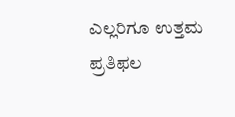ಎಲ್ಲರಿಗೂ ಉತ್ತಮ ಪ್ರತಿಫಲ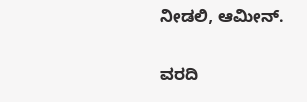ನೀಡಲಿ, ಆಮೀನ್.

ವರದಿ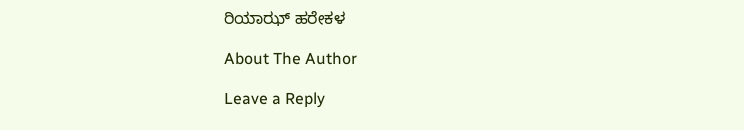ರಿಯಾಝ್ ಹರೇಕಳ

About The Author

Leave a Reply